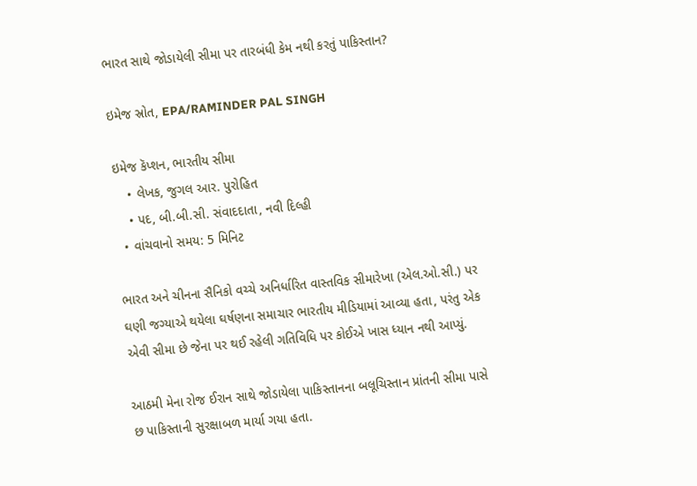ભારત સાથે જોડાયેલી સીમા પર તારબંધી કેમ નથી કરતું પાકિસ્તાન?

ઇમેજ સ્રોત, EPA/RAMINDER PAL SINGH

ઇમેજ કૅપ્શન, ભારતીય સીમા
    • લેખક, જુગલ આર. પુરોહિત
    • પદ, બી.બી.સી. સંવાદદાતા, નવી દિલ્હી
  • વાંચવાનો સમય: 5 મિનિટ

ભારત અને ચીનના સૈનિકો વચ્ચે અનિર્ધારિત વાસ્તવિક સીમારેખા (એલ.ઓ.સી.) પર ઘણી જગ્યાએ થયેલા ઘર્ષણના સમાચાર ભારતીય મીડિયામાં આવ્યા હતા, પરંતુ એક એવી સીમા છે જેના પર થઈ રહેલી ગતિવિધિ પર કોઈએ ખાસ ધ્યાન નથી આપ્યું.

આઠમી મેના રોજ ઈરાન સાથે જોડાયેલા પાકિસ્તાનના બલૂચિસ્તાન પ્રાંતની સીમા પાસે છ પાકિસ્તાની સુરક્ષાબળ માર્યા ગયા હતા.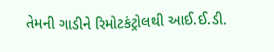તેમની ગાડીને રિમોટકંટ્રોલથી આઈ.ઈ.ડી.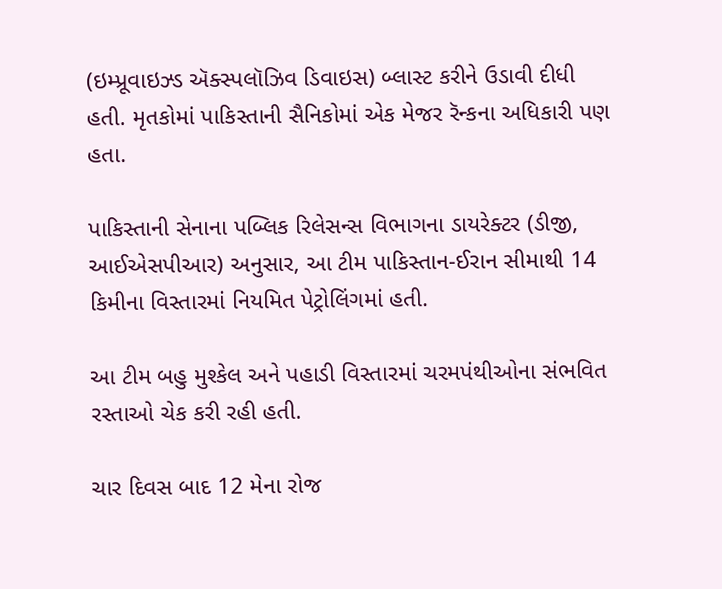(ઇમ્પ્રૂવાઇઝ્ડ ઍક્સ્પલૉઝિવ ડિવાઇસ) બ્લાસ્ટ કરીને ઉડાવી દીધી હતી. મૃતકોમાં પાકિસ્તાની સૈનિકોમાં એક મેજર રૅન્કના અધિકારી પણ હતા.

પાકિસ્તાની સેનાના પબ્લિક રિલેસન્સ વિભાગના ડાયરેક્ટર (ડીજી, આઈએસપીઆર) અનુસાર, આ ટીમ પાકિસ્તાન-ઈરાન સીમાથી 14 કિમીના વિસ્તારમાં નિયમિત પેટ્રોલિંગમાં હતી.

આ ટીમ બહુ મુશ્કેલ અને પહાડી વિસ્તારમાં ચરમપંથીઓના સંભવિત રસ્તાઓ ચેક કરી રહી હતી.

ચાર દિવસ બાદ 12 મેના રોજ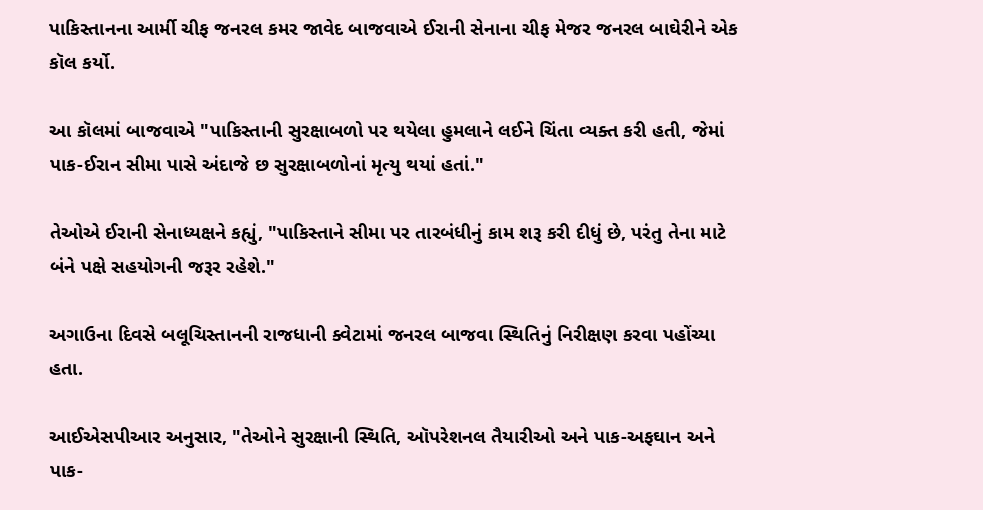પાકિસ્તાનના આર્મી ચીફ જનરલ કમર જાવેદ બાજવાએ ઈરાની સેનાના ચીફ મેજર જનરલ બાઘેરીને એક કૉલ કર્યો.

આ કૉલમાં બાજવાએ "પાકિસ્તાની સુરક્ષાબળો પર થયેલા હુમલાને લઈને ચિંતા વ્યક્ત કરી હતી, જેમાં પાક-ઈરાન સીમા પાસે અંદાજે છ સુરક્ષાબળોનાં મૃત્યુ થયાં હતાં."

તેઓએ ઈરાની સેનાધ્યક્ષને કહ્યું, "પાકિસ્તાને સીમા પર તારબંધીનું કામ શરૂ કરી દીધું છે, પરંતુ તેના માટે બંને પક્ષે સહયોગની જરૂર રહેશે."

અગાઉના દિવસે બલૂચિસ્તાનની રાજધાની ક્વેટામાં જનરલ બાજવા સ્થિતિનું નિરીક્ષણ કરવા પહોંચ્યા હતા.

આઈએસપીઆર અનુસાર, "તેઓને સુરક્ષાની સ્થિતિ, ઑપરેશનલ તૈયારીઓ અને પાક-અફઘાન અને પાક-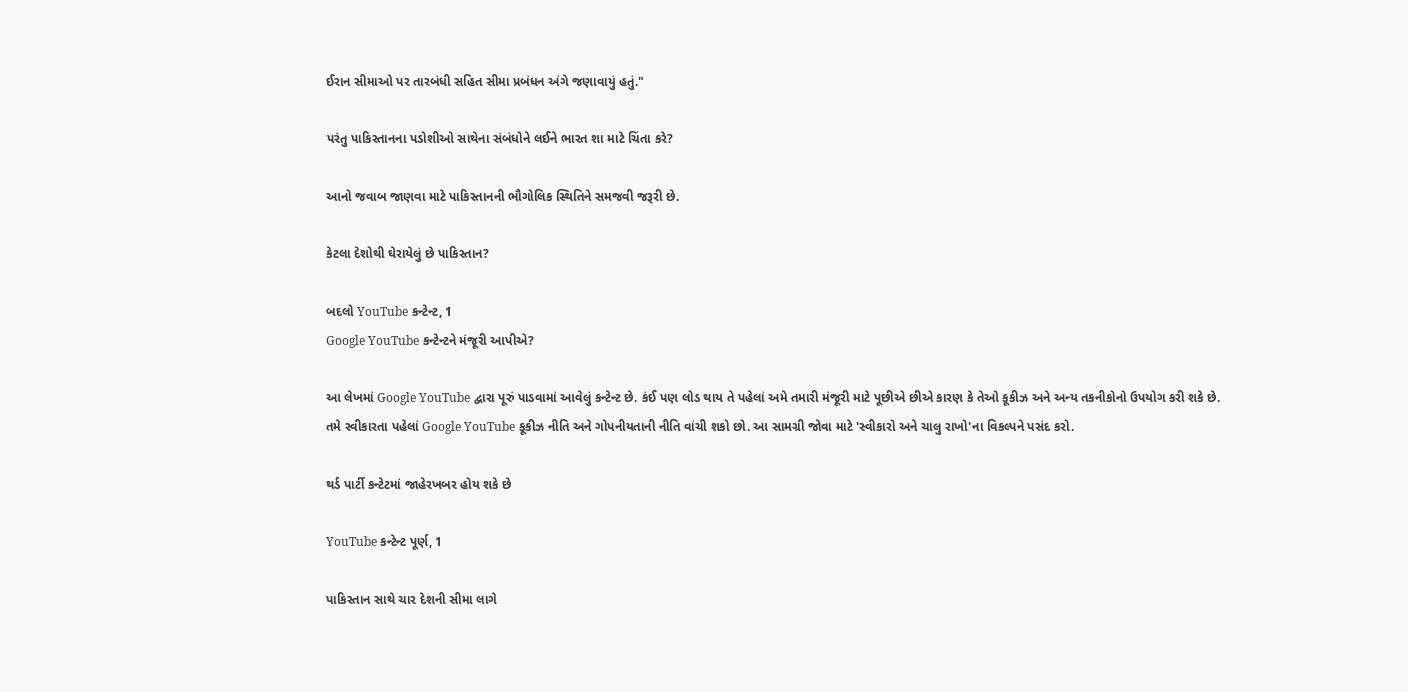ઈરાન સીમાઓ પર તારબંધી સહિત સીમા પ્રબંધન અંગે જણાવાયું હતું."

પરંતુ પાકિસ્તાનના પડોશીઓ સાથેના સંબંધોને લઈને ભારત શા માટે ચિંતા કરે?

આનો જવાબ જાણવા માટે પાકિસ્તાનની ભૌગોલિક સ્થિતિને સમજવી જરૂરી છે.

કેટલા દેશોથી ઘેરાયેલું છે પાકિસ્તાન?

બદલો YouTube કન્ટેન્ટ, 1
Google YouTube કન્ટેન્ટને મંજૂરી આપીએ?

આ લેખમાં Google YouTube દ્વારા પૂરું પાડવામાં આવેલું કન્ટેન્ટ છે. કંઈ પણ લોડ થાય તે પહેલાં અમે તમારી મંજૂરી માટે પૂછીએ છીએ કારણ કે તેઓ કૂકીઝ અને અન્ય તકનીકોનો ઉપયોગ કરી શકે છે. તમે સ્વીકારતા પહેલાં Google YouTube કૂકીઝ નીતિ અને ગોપનીયતાની નીતિ વાંચી શકો છો. આ સામગ્રી જોવા માટે 'સ્વીકારો અને ચાલુ રાખો'ના વિકલ્પને પસંદ કરો.

થર્ડ પાર્ટી કન્ટેટમાં જાહેરખબર હોય શકે છે

YouTube કન્ટેન્ટ પૂર્ણ, 1

પાકિસ્તાન સાથે ચાર દેશની સીમા લાગે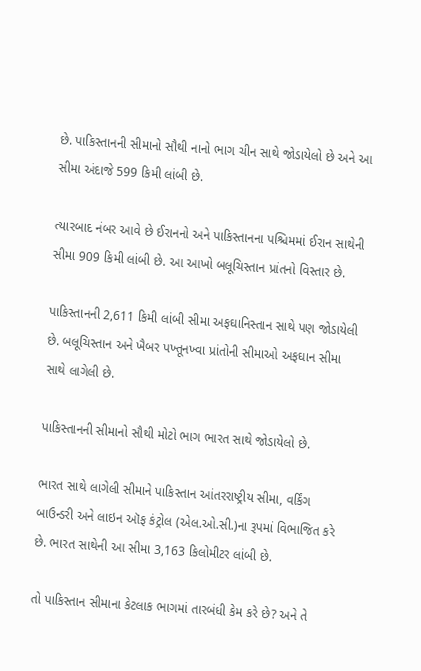છે. પાકિસ્તાનની સીમાનો સૌથી નાનો ભાગ ચીન સાથે જોડાયેલો છે અને આ સીમા અંદાજે 599 કિમી લાંબી છે.

ત્યારબાદ નંબર આવે છે ઈરાનનો અને પાકિસ્તાનના પશ્ચિમમાં ઈરાન સાથેની સીમા 909 કિમી લાંબી છે. આ આખો બલૂચિસ્તાન પ્રાંતનો વિસ્તાર છે.

પાકિસ્તાનની 2,611 કિમી લાંબી સીમા અફઘાનિસ્તાન સાથે પણ જોડાયેલી છે. બલૂચિસ્તાન અને ખૈબર પખ્તૂનખ્વા પ્રાંતોની સીમાઓ અફઘાન સીમા સાથે લાગેલી છે.

પાકિસ્તાનની સીમાનો સૌથી મોટો ભાગ ભારત સાથે જોડાયેલો છે.

ભારત સાથે લાગેલી સીમાને પાકિસ્તાન આંતરરાષ્ટ્રીય સીમા, વર્કિંગ બાઉન્ડરી અને લાઇન ઑફ કંટ્રોલ (એલ.ઓ.સી.)ના રૂપમાં વિભાજિત કરે છે. ભારત સાથેની આ સીમા 3,163 કિલોમીટર લાંબી છે.

તો પાકિસ્તાન સીમાના કેટલાક ભાગમાં તારબંધી કેમ કરે છે? અને તે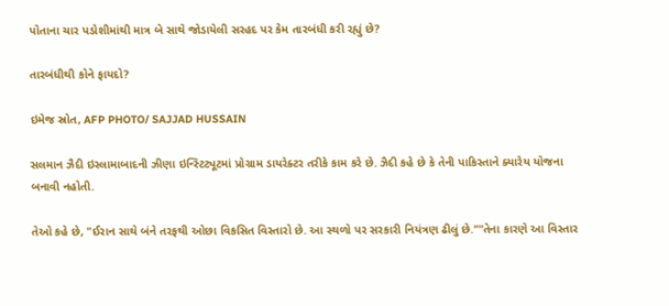પોતાના ચાર પડોશીમાંથી માત્ર બે સાથે જોડાયેલી સરહદ પર કેમ તારબંધી કરી રહ્યું છે?

તારબંધીથી કોને ફાયદો?

ઇમેજ સ્રોત, AFP PHOTO/ SAJJAD HUSSAIN

સલમાન ઝૈદી ઇસ્લામાબાદની ઝીણા ઇન્સ્ટિટ્યૂટમાં પ્રોગ્રામ ડાયરેક્ટર તરીકે કામ કરે છે. ઝૈદી કહે છે કે તેની પાકિસ્તાને ક્યારેય યોજના બનાવી નહોતી.

તેઓ કહે છે, "ઈરાન સાથે બંને તરફથી ઓછા વિકસિત વિસ્તારો છે. આ સ્થળો પર સરકારી નિયંત્રણ ઢીલું છે.""તેના કારણે આ વિસ્તાર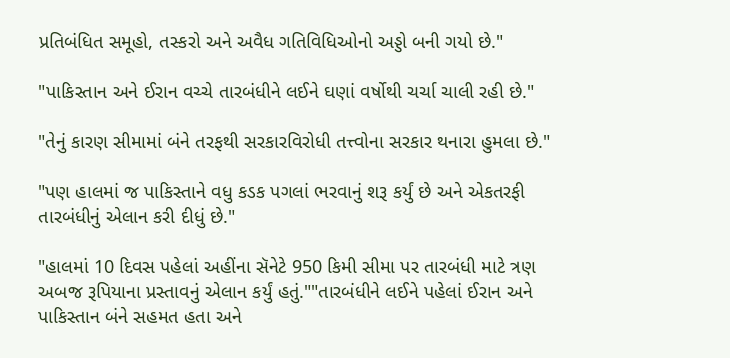પ્રતિબંધિત સમૂહો, તસ્કરો અને અવૈધ ગતિવિધિઓનો અડ્ડો બની ગયો છે."

"પાકિસ્તાન અને ઈરાન વચ્ચે તારબંધીને લઈને ઘણાં વર્ષોથી ચર્ચા ચાલી રહી છે."

"તેનું કારણ સીમામાં બંને તરફથી સરકારવિરોધી તત્ત્વોના સરકાર થનારા હુમલા છે."

"પણ હાલમાં જ પાકિસ્તાને વધુ કડક પગલાં ભરવાનું શરૂ કર્યું છે અને એકતરફી તારબંધીનું એલાન કરી દીધું છે."

"હાલમાં 10 દિવસ પહેલાં અહીંના સૅનેટે 950 કિમી સીમા પર તારબંધી માટે ત્રણ અબજ રૂપિયાના પ્રસ્તાવનું એલાન કર્યું હતું.""તારબંધીને લઈને પહેલાં ઈરાન અને પાકિસ્તાન બંને સહમત હતા અને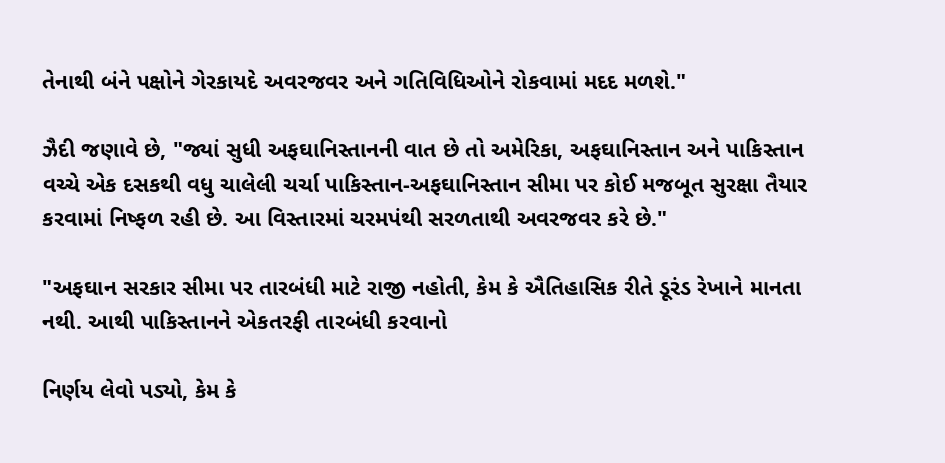તેનાથી બંને પક્ષોને ગેરકાયદે અવરજવર અને ગતિવિધિઓને રોકવામાં મદદ મળશે."

ઝૈદી જણાવે છે, "જ્યાં સુધી અફઘાનિસ્તાનની વાત છે તો અમેરિકા, અફઘાનિસ્તાન અને પાકિસ્તાન વચ્ચે એક દસકથી વધુ ચાલેલી ચર્ચા પાકિસ્તાન-અફઘાનિસ્તાન સીમા પર કોઈ મજબૂત સુરક્ષા તૈયાર કરવામાં નિષ્ફળ રહી છે. આ વિસ્તારમાં ચરમપંથી સરળતાથી અવરજવર કરે છે."

"અફઘાન સરકાર સીમા પર તારબંધી માટે રાજી નહોતી, કેમ કે ઐતિહાસિક રીતે ડૂરંડ રેખાને માનતા નથી. આથી પાકિસ્તાનને એકતરફી તારબંધી કરવાનો

નિર્ણય લેવો પડ્યો, કેમ કે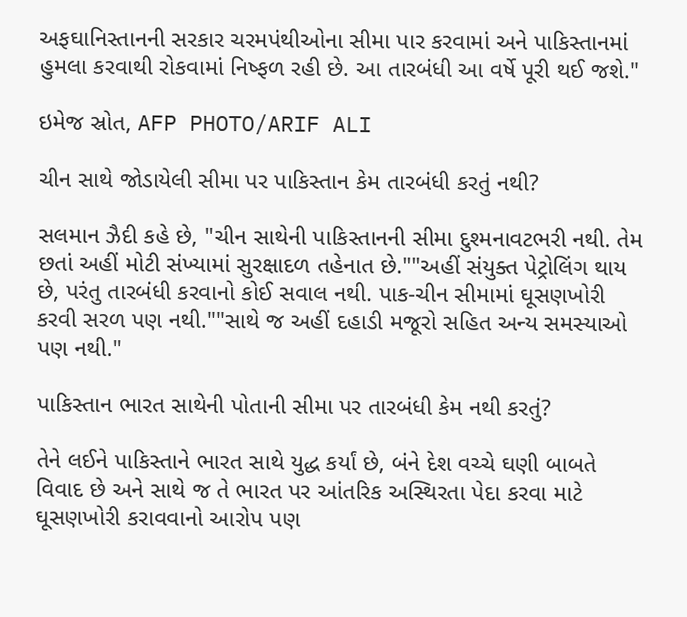અફઘાનિસ્તાનની સરકાર ચરમપંથીઓના સીમા પાર કરવામાં અને પાકિસ્તાનમાં હુમલા કરવાથી રોકવામાં નિષ્ફળ રહી છે. આ તારબંધી આ વર્ષે પૂરી થઈ જશે."

ઇમેજ સ્રોત, AFP PHOTO/ARIF ALI

ચીન સાથે જોડાયેલી સીમા પર પાકિસ્તાન કેમ તારબંધી કરતું નથી?

સલમાન ઝૈદી કહે છે, "ચીન સાથેની પાકિસ્તાનની સીમા દુશ્મનાવટભરી નથી. તેમ છતાં અહીં મોટી સંખ્યામાં સુરક્ષાદળ તહેનાત છે.""અહીં સંયુક્ત પેટ્રોલિંગ થાય છે, પરંતુ તારબંધી કરવાનો કોઈ સવાલ નથી. પાક-ચીન સીમામાં ઘૂસણખોરી કરવી સરળ પણ નથી.""સાથે જ અહીં દહાડી મજૂરો સહિત અન્ય સમસ્યાઓ પણ નથી."

પાકિસ્તાન ભારત સાથેની પોતાની સીમા પર તારબંધી કેમ નથી કરતું?

તેને લઈને પાકિસ્તાને ભારત સાથે યુદ્ધ કર્યાં છે, બંને દેશ વચ્ચે ઘણી બાબતે વિવાદ છે અને સાથે જ તે ભારત પર આંતરિક અસ્થિરતા પેદા કરવા માટે ઘૂસણખોરી કરાવવાનો આરોપ પણ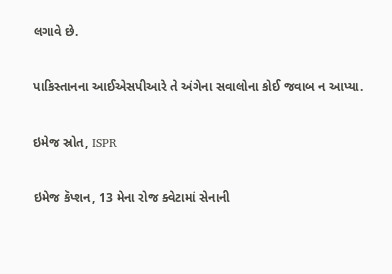લગાવે છે.

પાકિસ્તાનના આઈએસપીઆરે તે અંગેના સવાલોના કોઈ જવાબ ન આપ્યા.

ઇમેજ સ્રોત, ISPR

ઇમેજ કૅપ્શન, 13 મેના રોજ ક્વેટામાં સેનાની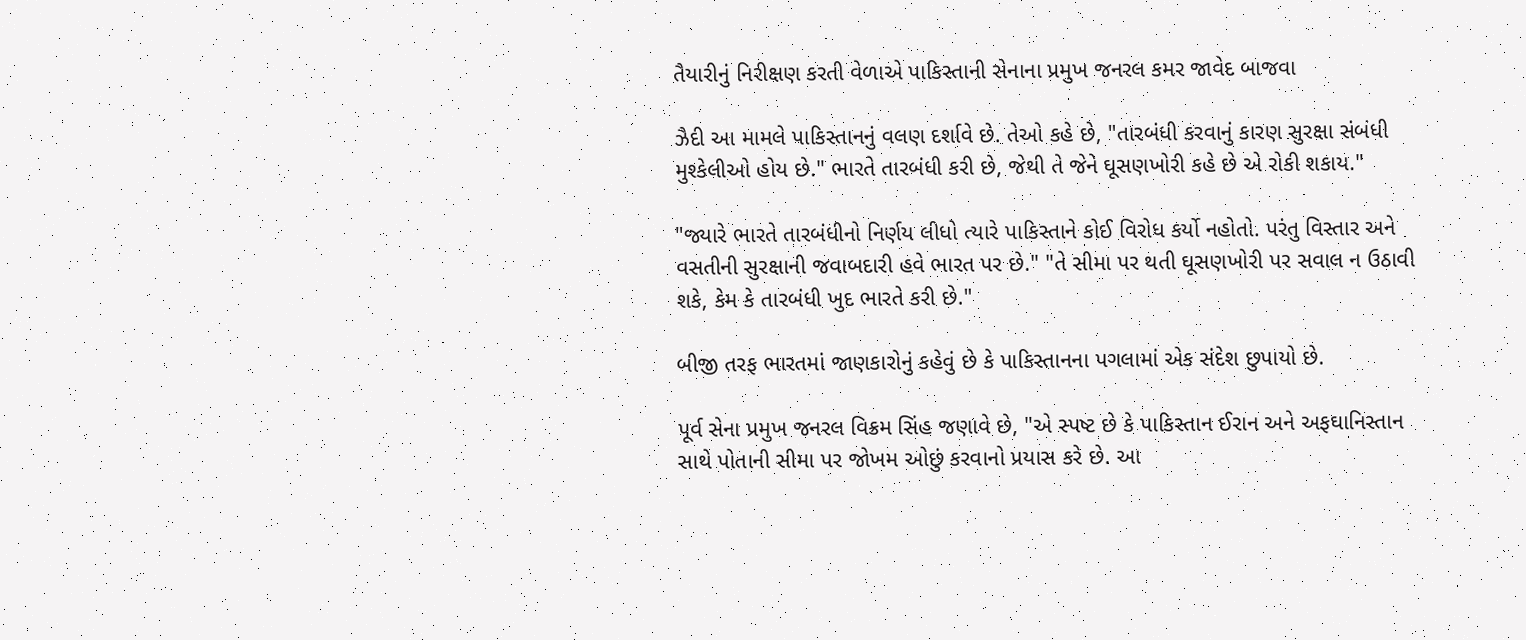તૈયારીનું નિરીક્ષણ કરતી વેળાએ પાકિસ્તાની સેનાના પ્રમુખ જનરલ કમર જાવેદ બાજવા

ઝૈદી આ મામલે પાકિસ્તાનનું વલણ દર્શાવે છે. તેઓ કહે છે, "તારબંધી કરવાનું કારણ સુરક્ષા સંબંધી મુશ્કેલીઓ હોય છે." ભારતે તારબંધી કરી છે, જેથી તે જેને ઘૂસણખોરી કહે છે એ રોકી શકાય."

"જ્યારે ભારતે તારબંધીનો નિર્ણય લીધો ત્યારે પાકિસ્તાને કોઈ વિરોધ કર્યો નહોતો. પરંતુ વિસ્તાર અને વસતીની સુરક્ષાની જવાબદારી હવે ભારત પર છે." "તે સીમા પર થતી ઘૂસણખોરી પર સવાલ ન ઉઠાવી શકે, કેમ કે તારબંધી ખુદ ભારતે કરી છે."

બીજી તરફ ભારતમાં જાણકારોનું કહેવું છે કે પાકિસ્તાનના પગલામાં એક સંદેશ છુપાયો છે.

પૂર્વ સેના પ્રમુખ જનરલ વિક્રમ સિંહ જણાવે છે, "એ સ્પષ્ટ છે કે પાકિસ્તાન ઈરાન અને અફઘાનિસ્તાન સાથે પોતાની સીમા પર જોખમ ઓછું કરવાનો પ્રયાસ કરે છે. આ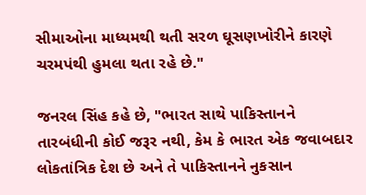સીમાઓના માધ્યમથી થતી સરળ ઘૂસણખોરીને કારણે ચરમપંથી હુમલા થતા રહે છે."

જનરલ સિંહ કહે છે, "ભારત સાથે પાકિસ્તાનને તારબંધીની કોઈ જરૂર નથી, કેમ કે ભારત એક જવાબદાર લોકતાંત્રિક દેશ છે અને તે પાકિસ્તાનને નુકસાન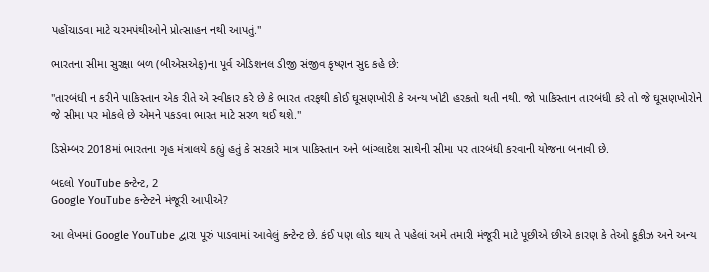પહોંચાડવા માટે ચરમપંથીઓને પ્રોત્સાહન નથી આપતું."

ભારતના સીમા સુરક્ષા બળ (બીએસએફ)ના પૂર્વ એડિશનલ ડીજી સંજીવ કૃષ્ણન સુદ કહે છે:

"તારબંધી ન કરીને પાકિસ્તાન એક રીતે એ સ્વીકાર કરે છે કે ભારત તરફથી કોઈ ઘૂસણખોરી કે અન્ય ખોટી હરકતો થતી નથી. જો પાકિસ્તાન તારબંધી કરે તો જે ઘૂસણખોરોને જે સીમા પર મોકલે છે એમને પકડવા ભારત માટે સરળ થઈ થશે."

ડિસેમ્બર 2018માં ભારતના ગૃહ મંત્રાલયે કહ્યું હતું કે સરકારે માત્ર પાકિસ્તાન અને બાંગ્લાદેશ સાથેની સીમા પર તારબંધી કરવાની યોજના બનાવી છે.

બદલો YouTube કન્ટેન્ટ, 2
Google YouTube કન્ટેન્ટને મંજૂરી આપીએ?

આ લેખમાં Google YouTube દ્વારા પૂરું પાડવામાં આવેલું કન્ટેન્ટ છે. કંઈ પણ લોડ થાય તે પહેલાં અમે તમારી મંજૂરી માટે પૂછીએ છીએ કારણ કે તેઓ કૂકીઝ અને અન્ય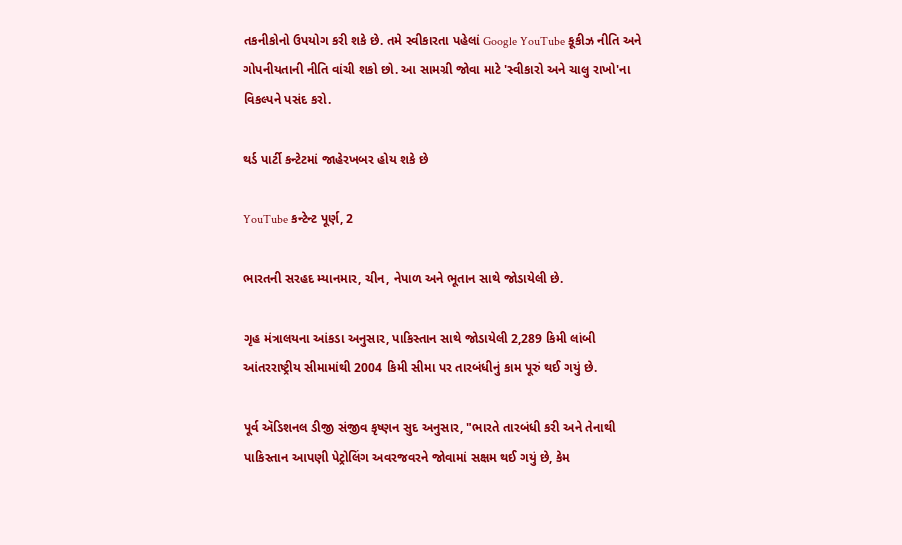તકનીકોનો ઉપયોગ કરી શકે છે. તમે સ્વીકારતા પહેલાં Google YouTube કૂકીઝ નીતિ અને ગોપનીયતાની નીતિ વાંચી શકો છો. આ સામગ્રી જોવા માટે 'સ્વીકારો અને ચાલુ રાખો'ના વિકલ્પને પસંદ કરો.

થર્ડ પાર્ટી કન્ટેટમાં જાહેરખબર હોય શકે છે

YouTube કન્ટેન્ટ પૂર્ણ, 2

ભારતની સરહદ મ્યાનમાર, ચીન, નેપાળ અને ભૂતાન સાથે જોડાયેલી છે.

ગૃહ મંત્રાલયના આંકડા અનુસાર, પાકિસ્તાન સાથે જોડાયેલી 2,289 કિમી લાંબી આંતરરાષ્ટ્રીય સીમામાંથી 2004 કિમી સીમા પર તારબંધીનું કામ પૂરું થઈ ગયું છે.

પૂર્વ ઍડિશનલ ડીજી સંજીવ કૃષ્ણન સુદ અનુસાર, "ભારતે તારબંધી કરી અને તેનાથી પાકિસ્તાન આપણી પેટ્રોલિંગ અવરજવરને જોવામાં સક્ષમ થઈ ગયું છે, કેમ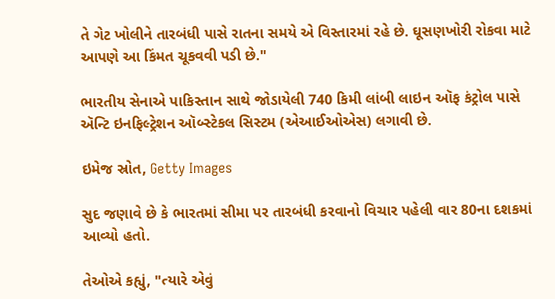તે ગેટ ખોલીને તારબંધી પાસે રાતના સમયે એ વિસ્તારમાં રહે છે. ઘૂસણખોરી રોકવા માટે આપણે આ કિંમત ચૂકવવી પડી છે."

ભારતીય સેનાએ પાકિસ્તાન સાથે જોડાયેલી 740 કિમી લાંબી લાઇન ઑફ કંટ્રોલ પાસે ઍન્ટિ ઇનફિલ્ટ્રેશન ઑબ્સ્ટેકલ સિસ્ટમ (એઆઈઓએસ) લગાવી છે.

ઇમેજ સ્રોત, Getty Images

સુદ જણાવે છે કે ભારતમાં સીમા પર તારબંધી કરવાનો વિચાર પહેલી વાર 80ના દશકમાં આવ્યો હતો.

તેઓએ કહ્યું, "ત્યારે એવું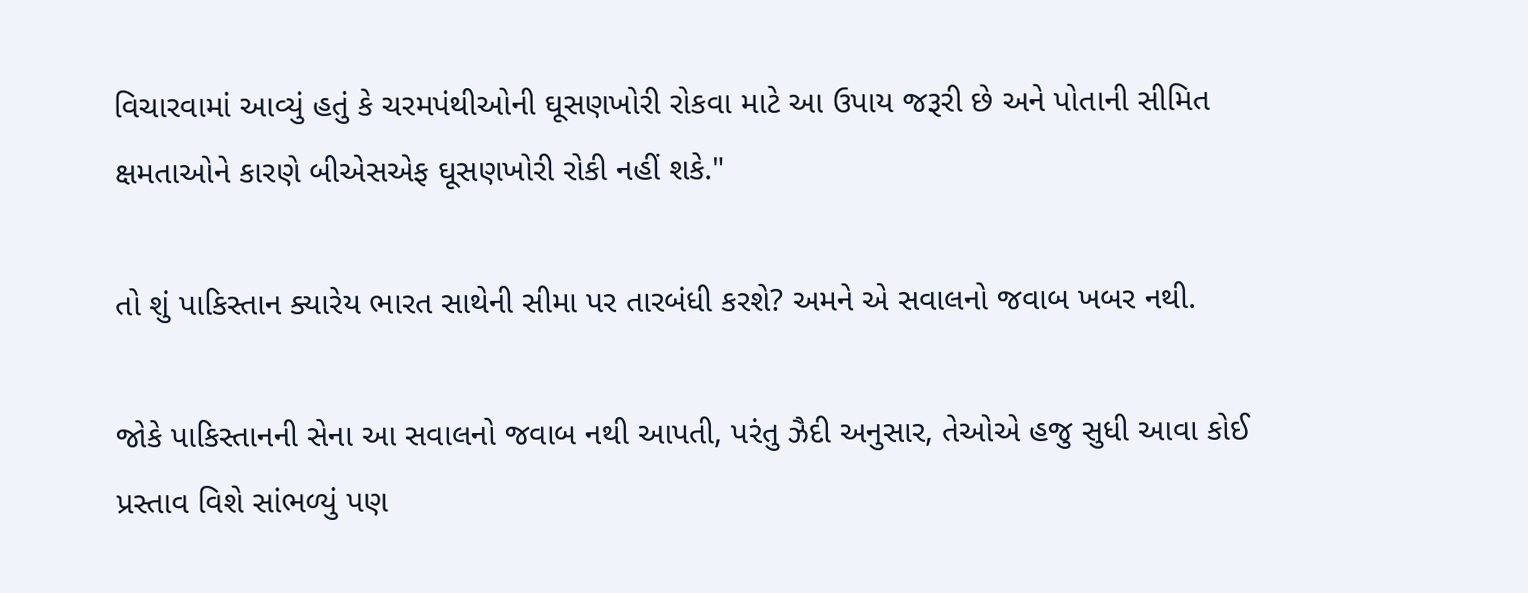વિચારવામાં આવ્યું હતું કે ચરમપંથીઓની ઘૂસણખોરી રોકવા માટે આ ઉપાય જરૂરી છે અને પોતાની સીમિત ક્ષમતાઓને કારણે બીએસએફ ઘૂસણખોરી રોકી નહીં શકે."

તો શું પાકિસ્તાન ક્યારેય ભારત સાથેની સીમા પર તારબંધી કરશે? અમને એ સવાલનો જવાબ ખબર નથી.

જોકે પાકિસ્તાનની સેના આ સવાલનો જવાબ નથી આપતી, પરંતુ ઝૈદી અનુસાર, તેઓએ હજુ સુધી આવા કોઈ પ્રસ્તાવ વિશે સાંભળ્યું પણ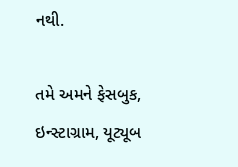નથી.

તમે અમને ફેસબુક, ઇન્સ્ટાગ્રામ, યૂટ્યૂબ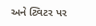અને ટ્વિટર પર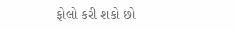ફોલો કરી શકો છો